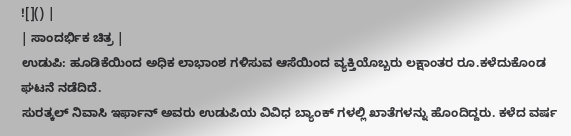![]() |
| ಸಾಂದರ್ಭಿಕ ಚಿತ್ರ |
ಉಡುಪಿ: ಹೂಡಿಕೆಯಿಂದ ಅಧಿಕ ಲಾಭಾಂಶ ಗಳಿಸುವ ಆಸೆಯಿಂದ ವ್ಯಕ್ತಿಯೊಬ್ಬರು ಲಕ್ಷಾಂತರ ರೂ.ಕಳೆದುಕೊಂಡ ಘಟನೆ ನಡೆದಿದೆ.
ಸುರತ್ಕಲ್ ನಿವಾಸಿ ಇರ್ಫಾನ್ ಅವರು ಉಡುಪಿಯ ವಿವಿಧ ಬ್ಯಾಂಕ್ ಗಳಲ್ಲಿ ಖಾತೆಗಳನ್ನು ಹೊಂದಿದ್ದರು. ಕಳೆದ ವರ್ಷ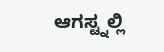ಆಗಸ್ಟ್ನಲ್ಲಿ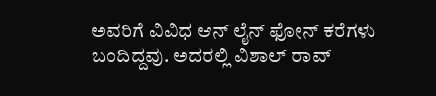ಅವರಿಗೆ ವಿವಿಧ ಆನ್ ಲೈನ್ ಫೋನ್ ಕರೆಗಳು ಬಂದಿದ್ದವು. ಅದರಲ್ಲಿ ವಿಶಾಲ್ ರಾವ್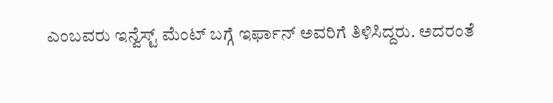ಎಂಬವರು ಇನ್ವೆಸ್ಟ್ ಮೆಂಟ್ ಬಗ್ಗೆ ಇರ್ಫಾನ್ ಅವರಿಗೆ ತಿಳಿಸಿದ್ದರು. ಅದರಂತೆ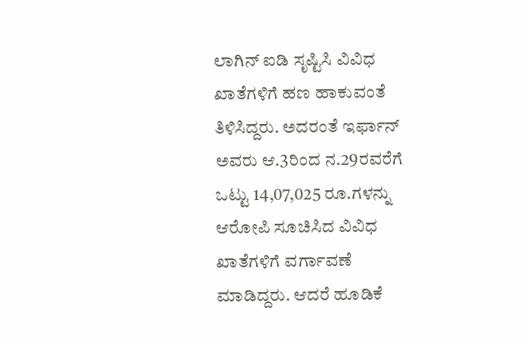ಲಾಗಿನ್ ಐಡಿ ಸೃಷ್ಟಿಸಿ ವಿವಿಧ ಖಾತೆಗಳಿಗೆ ಹಣ ಹಾಕುವಂತೆ ತಿಳಿಸಿದ್ದರು. ಅದರಂತೆ ಇರ್ಫಾನ್ ಅವರು ಆ.3ರಿಂದ ನ.29ರವರೆಗೆ ಒಟ್ಟು 14,07,025 ರೂ.ಗಳನ್ನು ಆರೋಪಿ ಸೂಚಿಸಿದ ವಿವಿಧ ಖಾತೆಗಳಿಗೆ ವರ್ಗಾವಣೆ ಮಾಡಿದ್ದರು. ಆದರೆ ಹೂಡಿಕೆ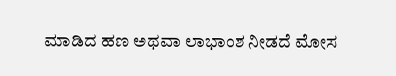ಮಾಡಿದ ಹಣ ಅಥವಾ ಲಾಭಾಂಶ ನೀಡದೆ ಮೋಸ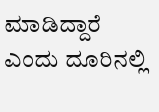ಮಾಡಿದ್ದಾರೆ ಎಂದು ದೂರಿನಲ್ಲಿ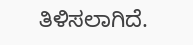ತಿಳಿಸಲಾಗಿದೆ.